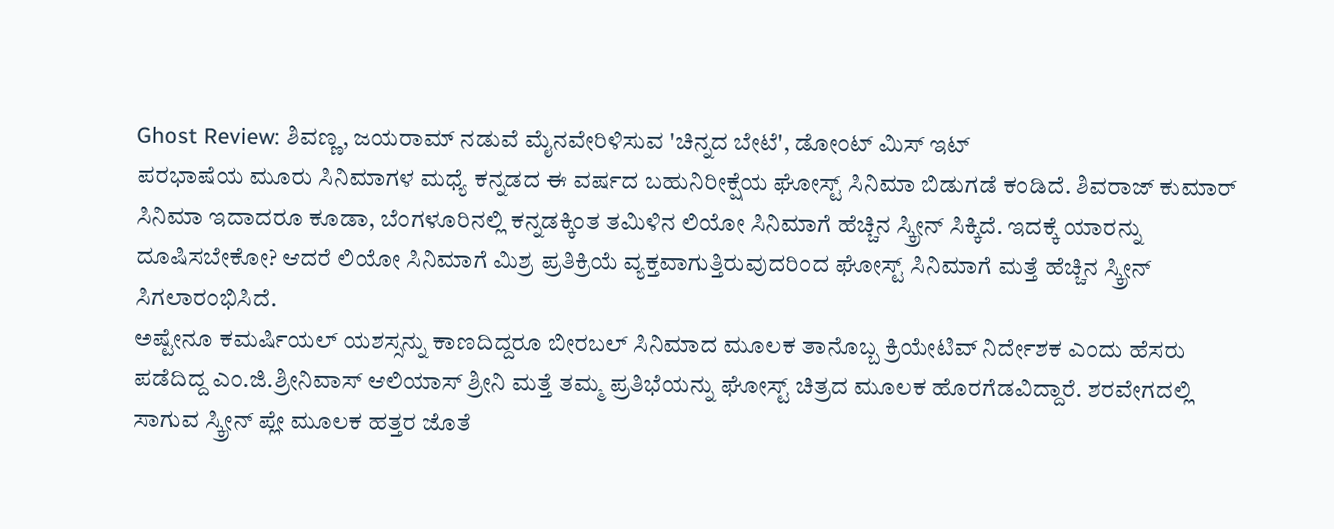Ghost Review: ಶಿವಣ್ಣ, ಜಯರಾಮ್ ನಡುವೆ ಮೈನವೇರಿಳಿಸುವ 'ಚಿನ್ನದ ಬೇಟೆ', ಡೋಂಟ್ ಮಿಸ್ ಇಟ್
ಪರಭಾಷೆಯ ಮೂರು ಸಿನಿಮಾಗಳ ಮಧ್ಯೆ ಕನ್ನಡದ ಈ ವರ್ಷದ ಬಹುನಿರೀಕ್ಷೆಯ ಘೋಸ್ಟ್ ಸಿನಿಮಾ ಬಿಡುಗಡೆ ಕಂಡಿದೆ. ಶಿವರಾಜ್ ಕುಮಾರ್ ಸಿನಿಮಾ ಇದಾದರೂ ಕೂಡಾ, ಬೆಂಗಳೂರಿನಲ್ಲಿ ಕನ್ನಡಕ್ಕಿಂತ ತಮಿಳಿನ ಲಿಯೋ ಸಿನಿಮಾಗೆ ಹೆಚ್ಚಿನ ಸ್ಕ್ರೀನ್ ಸಿಕ್ಕಿದೆ. ಇದಕ್ಕೆ ಯಾರನ್ನು ದೂಷಿಸಬೇಕೋ? ಆದರೆ ಲಿಯೋ ಸಿನಿಮಾಗೆ ಮಿಶ್ರ ಪ್ರತಿಕ್ರಿಯೆ ವ್ಯಕ್ತವಾಗುತ್ತಿರುವುದರಿಂದ ಘೋಸ್ಟ್ ಸಿನಿಮಾಗೆ ಮತ್ತೆ ಹೆಚ್ಚಿನ ಸ್ಕ್ರೀನ್ ಸಿಗಲಾರಂಭಿಸಿದೆ.
ಅಷ್ಟೇನೂ ಕಮರ್ಷಿಯಲ್ ಯಶಸ್ಸನ್ನು ಕಾಣದಿದ್ದರೂ ಬೀರಬಲ್ ಸಿನಿಮಾದ ಮೂಲಕ ತಾನೊಬ್ಬ ಕ್ರಿಯೇಟಿವ್ ನಿರ್ದೇಶಕ ಎಂದು ಹೆಸರು ಪಡೆದಿದ್ದ ಎಂ.ಜಿ.ಶ್ರೀನಿವಾಸ್ ಆಲಿಯಾಸ್ ಶ್ರೀನಿ ಮತ್ತೆ ತಮ್ಮ ಪ್ರತಿಭೆಯನ್ನು ಘೋಸ್ಟ್ ಚಿತ್ರದ ಮೂಲಕ ಹೊರಗೆಡವಿದ್ದಾರೆ. ಶರವೇಗದಲ್ಲಿ ಸಾಗುವ ಸ್ಕ್ರೀನ್ ಪ್ಲೇ ಮೂಲಕ ಹತ್ತರ ಜೊತೆ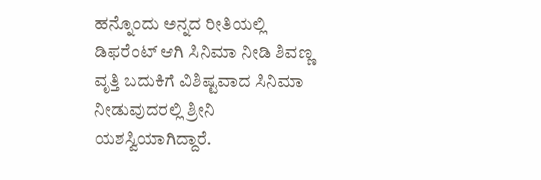ಹನ್ನೊಂದು ಅನ್ನದ ರೀತಿಯಲ್ಲಿ ಡಿಫರೆಂಟ್ ಆಗಿ ಸಿನಿಮಾ ನೀಡಿ ಶಿವಣ್ಣ ವೃತ್ತಿ ಬದುಕಿಗೆ ವಿಶಿಷ್ಟವಾದ ಸಿನಿಮಾ ನೀಡುವುದರಲ್ಲಿ ಶ್ರೀನಿ ಯಶಸ್ವಿಯಾಗಿದ್ದಾರೆ.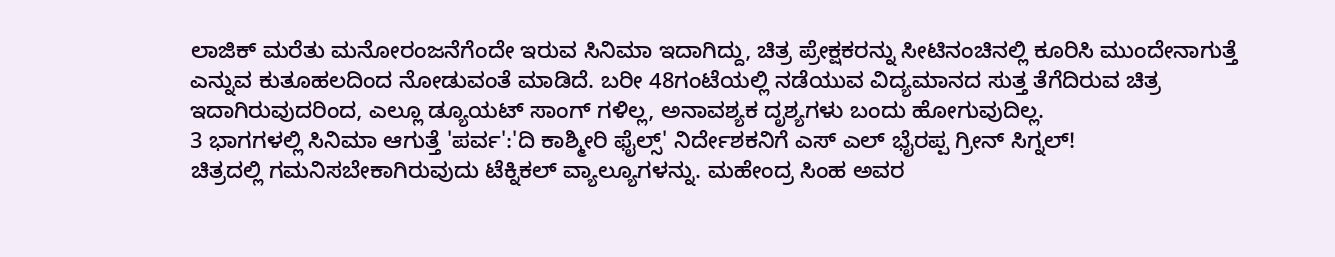ಲಾಜಿಕ್ ಮರೆತು ಮನೋರಂಜನೆಗೆಂದೇ ಇರುವ ಸಿನಿಮಾ ಇದಾಗಿದ್ದು, ಚಿತ್ರ ಪ್ರೇಕ್ಷಕರನ್ನು ಸೀಟಿನಂಚಿನಲ್ಲಿ ಕೂರಿಸಿ ಮುಂದೇನಾಗುತ್ತೆ ಎನ್ನುವ ಕುತೂಹಲದಿಂದ ನೋಡುವಂತೆ ಮಾಡಿದೆ. ಬರೀ 48ಗಂಟೆಯಲ್ಲಿ ನಡೆಯುವ ವಿದ್ಯಮಾನದ ಸುತ್ತ ತೆಗೆದಿರುವ ಚಿತ್ರ ಇದಾಗಿರುವುದರಿಂದ, ಎಲ್ಲೂ ಡ್ಯೂಯಟ್ ಸಾಂಗ್ ಗಳಿಲ್ಲ, ಅನಾವಶ್ಯಕ ದೃಶ್ಯಗಳು ಬಂದು ಹೋಗುವುದಿಲ್ಲ.
3 ಭಾಗಗಳಲ್ಲಿ ಸಿನಿಮಾ ಆಗುತ್ತೆ 'ಪರ್ವ':'ದಿ ಕಾಶ್ಮೀರಿ ಫೈಲ್ಸ್' ನಿರ್ದೇಶಕನಿಗೆ ಎಸ್ ಎಲ್ ಭೈರಪ್ಪ ಗ್ರೀನ್ ಸಿಗ್ನಲ್!
ಚಿತ್ರದಲ್ಲಿ ಗಮನಿಸಬೇಕಾಗಿರುವುದು ಟೆಕ್ನಿಕಲ್ ವ್ಯಾಲ್ಯೂಗಳನ್ನು. ಮಹೇಂದ್ರ ಸಿಂಹ ಅವರ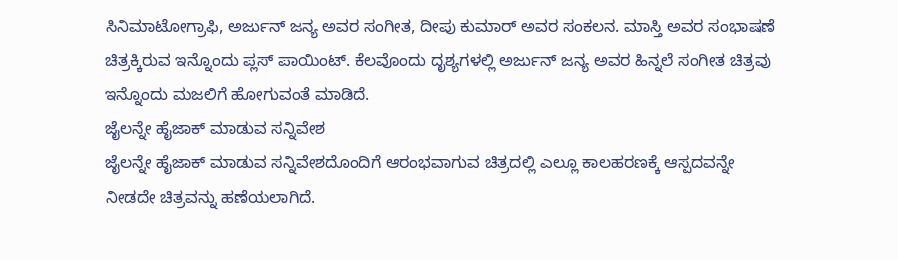ಸಿನಿಮಾಟೋಗ್ರಾಫಿ, ಅರ್ಜುನ್ ಜನ್ಯ ಅವರ ಸಂಗೀತ, ದೀಪು ಕುಮಾರ್ ಅವರ ಸಂಕಲನ. ಮಾಸ್ತಿ ಅವರ ಸಂಭಾಷಣೆ ಚಿತ್ರಕ್ಕಿರುವ ಇನ್ನೊಂದು ಪ್ಲಸ್ ಪಾಯಿಂಟ್. ಕೆಲವೊಂದು ದೃಶ್ಯಗಳಲ್ಲಿ ಅರ್ಜುನ್ ಜನ್ಯ ಅವರ ಹಿನ್ನಲೆ ಸಂಗೀತ ಚಿತ್ರವು ಇನ್ನೊಂದು ಮಜಲಿಗೆ ಹೋಗುವಂತೆ ಮಾಡಿದೆ.
ಜೈಲನ್ನೇ ಹೈಜಾಕ್ ಮಾಡುವ ಸನ್ನಿವೇಶ
ಜೈಲನ್ನೇ ಹೈಜಾಕ್ ಮಾಡುವ ಸನ್ನಿವೇಶದೊಂದಿಗೆ ಆರಂಭವಾಗುವ ಚಿತ್ರದಲ್ಲಿ ಎಲ್ಲೂ ಕಾಲಹರಣಕ್ಕೆ ಆಸ್ಪದವನ್ನೇ ನೀಡದೇ ಚಿತ್ರವನ್ನು ಹಣೆಯಲಾಗಿದೆ.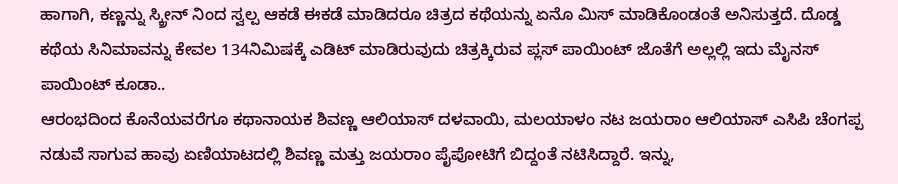ಹಾಗಾಗಿ, ಕಣ್ಣನ್ನು ಸ್ಕ್ರೀನ್ ನಿಂದ ಸ್ವಲ್ಪ ಆಕಡೆ ಈಕಡೆ ಮಾಡಿದರೂ ಚಿತ್ರದ ಕಥೆಯನ್ನು ಏನೊ ಮಿಸ್ ಮಾಡಿಕೊಂಡಂತೆ ಅನಿಸುತ್ತದೆ. ದೊಡ್ಡ ಕಥೆಯ ಸಿನಿಮಾವನ್ನು ಕೇವಲ 134ನಿಮಿಷಕ್ಕೆ ಎಡಿಟ್ ಮಾಡಿರುವುದು ಚಿತ್ರಕ್ಕಿರುವ ಪ್ಲಸ್ ಪಾಯಿಂಟ್ ಜೊತೆಗೆ ಅಲ್ಲಲ್ಲಿ ಇದು ಮೈನಸ್ ಪಾಯಿಂಟ್ ಕೂಡಾ..
ಆರಂಭದಿಂದ ಕೊನೆಯವರೆಗೂ ಕಥಾನಾಯಕ ಶಿವಣ್ಣ ಆಲಿಯಾಸ್ ದಳವಾಯಿ, ಮಲಯಾಳಂ ನಟ ಜಯರಾಂ ಆಲಿಯಾಸ್ ಎಸಿಪಿ ಚೆಂಗಪ್ಪ ನಡುವೆ ಸಾಗುವ ಹಾವು ಏಣಿಯಾಟದಲ್ಲಿ ಶಿವಣ್ಣ ಮತ್ತು ಜಯರಾಂ ಪೈಪೋಟಿಗೆ ಬಿದ್ದಂತೆ ನಟಿಸಿದ್ದಾರೆ. ಇನ್ನು,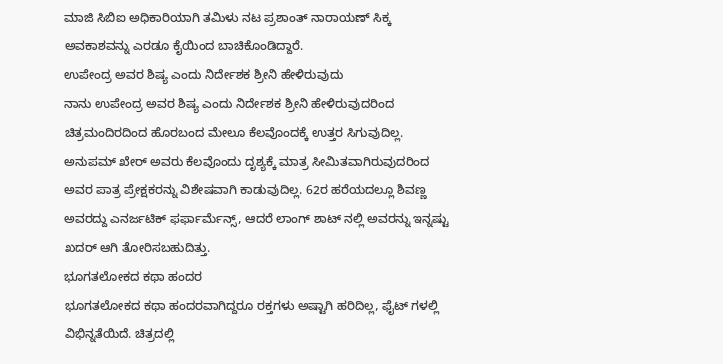ಮಾಜಿ ಸಿಬಿಐ ಅಧಿಕಾರಿಯಾಗಿ ತಮಿಳು ನಟ ಪ್ರಶಾಂತ್ ನಾರಾಯಣ್ ಸಿಕ್ಕ ಅವಕಾಶವನ್ನು ಎರಡೂ ಕೈಯಿಂದ ಬಾಚಿಕೊಂಡಿದ್ದಾರೆ.
ಉಪೇಂದ್ರ ಅವರ ಶಿಷ್ಯ ಎಂದು ನಿರ್ದೇಶಕ ಶ್ರೀನಿ ಹೇಳಿರುವುದು
ನಾನು ಉಪೇಂದ್ರ ಅವರ ಶಿಷ್ಯ ಎಂದು ನಿರ್ದೇಶಕ ಶ್ರೀನಿ ಹೇಳಿರುವುದರಿಂದ ಚಿತ್ರಮಂದಿರದಿಂದ ಹೊರಬಂದ ಮೇಲೂ ಕೆಲವೊಂದಕ್ಕೆ ಉತ್ತರ ಸಿಗುವುದಿಲ್ಲ. ಅನುಪಮ್ ಖೇರ್ ಅವರು ಕೆಲವೊಂದು ದೃಶ್ಯಕ್ಕೆ ಮಾತ್ರ ಸೀಮಿತವಾಗಿರುವುದರಿಂದ ಅವರ ಪಾತ್ರ ಪ್ರೇಕ್ಷಕರನ್ನು ವಿಶೇಷವಾಗಿ ಕಾಡುವುದಿಲ್ಲ. 62ರ ಹರೆಯದಲ್ಲೂ ಶಿವಣ್ಣ ಅವರದ್ದು ಎನರ್ಜಟಿಕ್ ಫರ್ಫಾರ್ಮೆನ್ಸ್, ಆದರೆ ಲಾಂಗ್ ಶಾಟ್ ನಲ್ಲಿ ಅವರನ್ನು ಇನ್ನಷ್ಟು ಖದರ್ ಆಗಿ ತೋರಿಸಬಹುದಿತ್ತು.
ಭೂಗತಲೋಕದ ಕಥಾ ಹಂದರ
ಭೂಗತಲೋಕದ ಕಥಾ ಹಂದರವಾಗಿದ್ದರೂ ರಕ್ತಗಳು ಅಷ್ಟಾಗಿ ಹರಿದಿಲ್ಲ, ಫೈಟ್ ಗಳಲ್ಲಿ ವಿಭಿನ್ನತೆಯಿದೆ. ಚಿತ್ರದಲ್ಲಿ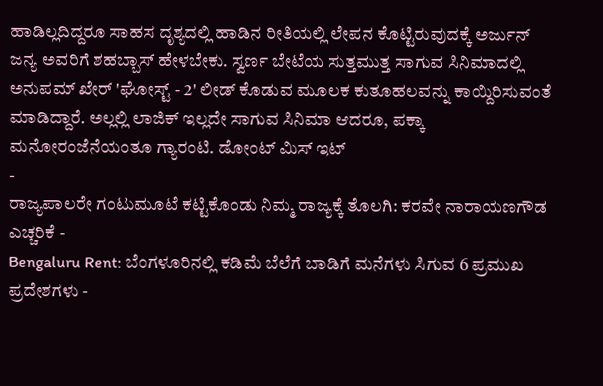ಹಾಡಿಲ್ಲದಿದ್ದರೂ ಸಾಹಸ ದೃಶ್ಯದಲ್ಲಿ ಹಾಡಿನ ರೀತಿಯಲ್ಲಿ ಲೇಪನ ಕೊಟ್ಟಿರುವುದಕ್ಕೆ ಅರ್ಜುನ್ ಜನ್ಯ ಅವರಿಗೆ ಶಹಬ್ಬಾಸ್ ಹೇಳಬೇಕು. ಸ್ವರ್ಣ ಬೇಟೆಯ ಸುತ್ತಮುತ್ತ ಸಾಗುವ ಸಿನಿಮಾದಲ್ಲಿ ಅನುಪಮ್ ಖೇರ್ 'ಘೋಸ್ಟ್ - 2' ಲೀಡ್ ಕೊಡುವ ಮೂಲಕ ಕುತೂಹಲವನ್ನು ಕಾಯ್ದಿರಿಸುವಂತೆ ಮಾಡಿದ್ದಾರೆ. ಅಲ್ಲಲ್ಲಿ ಲಾಜಿಕ್ ಇಲ್ಲದೇ ಸಾಗುವ ಸಿನಿಮಾ ಆದರೂ, ಪಕ್ಕಾ ಮನೋರಂಜೆನೆಯಂತೂ ಗ್ಯಾರಂಟಿ. ಡೋಂಟ್ ಮಿಸ್ ಇಟ್
-
ರಾಜ್ಯಪಾಲರೇ ಗಂಟುಮೂಟೆ ಕಟ್ಟಿಕೊಂಡು ನಿಮ್ಮ ರಾಜ್ಯಕ್ಕೆ ತೊಲಗಿ: ಕರವೇ ನಾರಾಯಣಗೌಡ ಎಚ್ಚರಿಕೆ -
Bengaluru Rent: ಬೆಂಗಳೂರಿನಲ್ಲಿ ಕಡಿಮೆ ಬೆಲೆಗೆ ಬಾಡಿಗೆ ಮನೆಗಳು ಸಿಗುವ 6 ಪ್ರಮುಖ ಪ್ರದೇಶಗಳು -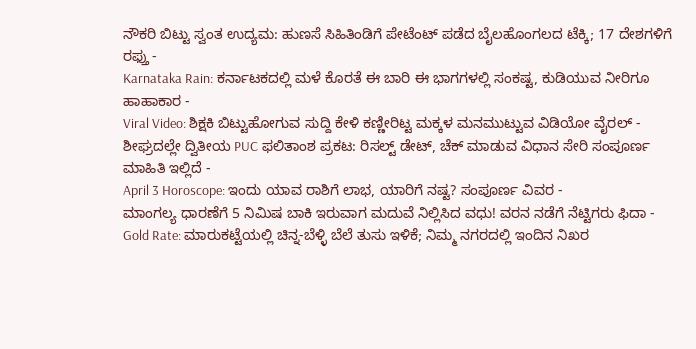ನೌಕರಿ ಬಿಟ್ಟು ಸ್ವಂತ ಉದ್ಯಮ: ಹುಣಸೆ ಸಿಹಿತಿಂಡಿಗೆ ಪೇಟೆಂಟ್ ಪಡೆದ ಬೈಲಹೊಂಗಲದ ಟೆಕ್ಕಿ; 17 ದೇಶಗಳಿಗೆ ರಫ್ತು -
Karnataka Rain: ಕರ್ನಾಟಕದಲ್ಲಿ ಮಳೆ ಕೊರತೆ ಈ ಬಾರಿ ಈ ಭಾಗಗಳಲ್ಲಿ ಸಂಕಷ್ಟ, ಕುಡಿಯುವ ನೀರಿಗೂ ಹಾಹಾಕಾರ -
Viral Video: ಶಿಕ್ಷಕಿ ಬಿಟ್ಟುಹೋಗುವ ಸುದ್ದಿ ಕೇಳಿ ಕಣ್ಣೀರಿಟ್ಟ ಮಕ್ಕಳ ಮನಮುಟ್ಟುವ ವಿಡಿಯೋ ವೈರಲ್ -
ಶೀಘ್ರದಲ್ಲೇ ದ್ವಿತೀಯ PUC ಫಲಿತಾಂಶ ಪ್ರಕಟ: ರಿಸಲ್ಟ್ ಡೇಟ್, ಚೆಕ್ ಮಾಡುವ ವಿಧಾನ ಸೇರಿ ಸಂಪೂರ್ಣ ಮಾಹಿತಿ ಇಲ್ಲಿದೆ -
April 3 Horoscope: ಇಂದು ಯಾವ ರಾಶಿಗೆ ಲಾಭ, ಯಾರಿಗೆ ನಷ್ಟ? ಸಂಪೂರ್ಣ ವಿವರ -
ಮಾಂಗಲ್ಯ ಧಾರಣೆಗೆ 5 ನಿಮಿಷ ಬಾಕಿ ಇರುವಾಗ ಮದುವೆ ನಿಲ್ಲಿಸಿದ ವಧು! ವರನ ನಡೆಗೆ ನೆಟ್ಟಿಗರು ಫಿದಾ -
Gold Rate: ಮಾರುಕಟ್ಟೆಯಲ್ಲಿ ಚಿನ್ನ-ಬೆಳ್ಳಿ ಬೆಲೆ ತುಸು ಇಳಿಕೆ; ನಿಮ್ಮ ನಗರದಲ್ಲಿ ಇಂದಿನ ನಿಖರ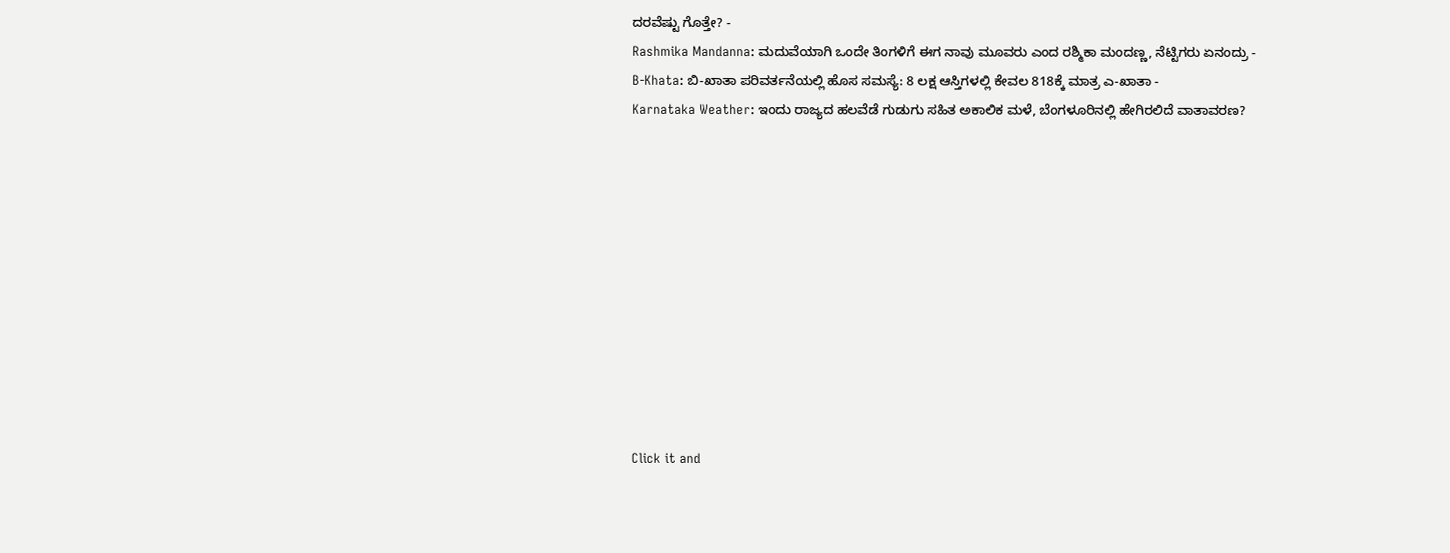ದರವೆಷ್ಟು ಗೊತ್ತೇ? -
Rashmika Mandanna: ಮದುವೆಯಾಗಿ ಒಂದೇ ತಿಂಗಳಿಗೆ ಈಗ ನಾವು ಮೂವರು ಎಂದ ರಶ್ಮಿಕಾ ಮಂದಣ್ಣ, ನೆಟ್ಟಿಗರು ಏನಂದ್ರು -
B-Khata: ಬಿ-ಖಾತಾ ಪರಿವರ್ತನೆಯಲ್ಲಿ ಹೊಸ ಸಮಸ್ಯೆ: 8 ಲಕ್ಷ ಆಸ್ತಿಗಳಲ್ಲಿ ಕೇವಲ 818ಕ್ಕೆ ಮಾತ್ರ ಎ-ಖಾತಾ -
Karnataka Weather: ಇಂದು ರಾಜ್ಯದ ಹಲವೆಡೆ ಗುಡುಗು ಸಹಿತ ಅಕಾಲಿಕ ಮಳೆ, ಬೆಂಗಳೂರಿನಲ್ಲಿ ಹೇಗಿರಲಿದೆ ವಾತಾವರಣ?











Click it and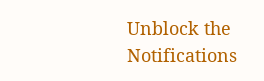Unblock the Notifications